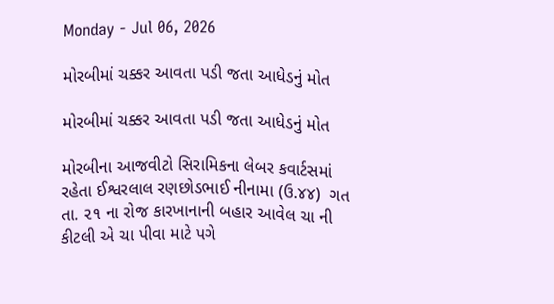Monday - Jul 06, 2026

મોરબીમાં ચક્કર આવતા પડી જતા આધેડનું મોત

મોરબીમાં ચક્કર આવતા પડી જતા આધેડનું મોત

મોરબીના આજવીટો સિરામિકના લેબર કવાર્ટસમાં રહેતા ઈશ્વરલાલ રણછોડભાઈ નીનામા (ઉ.૪૪)  ગત તા. ૨૧ ના રોજ કારખાનાની બહાર આવેલ ચા ની કીટલી એ ચા પીવા માટે પગે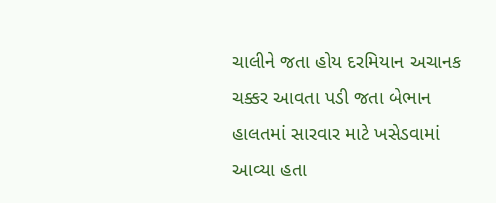ચાલીને જતા હોય દરમિયાન અચાનક ચક્કર આવતા પડી જતા બેભાન હાલતમાં સારવાર માટે ખસેડવામાં આવ્યા હતા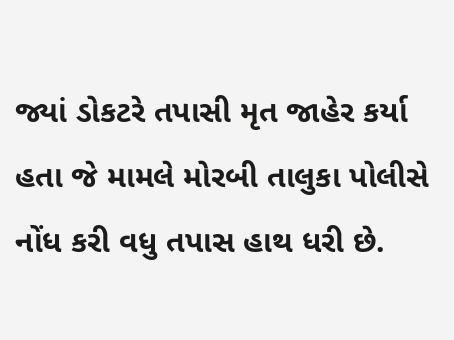જ્યાં ડોકટરે તપાસી મૃત જાહેર કર્યા હતા જે મામલે મોરબી તાલુકા પોલીસે નોંધ કરી વધુ તપાસ હાથ ધરી છે.